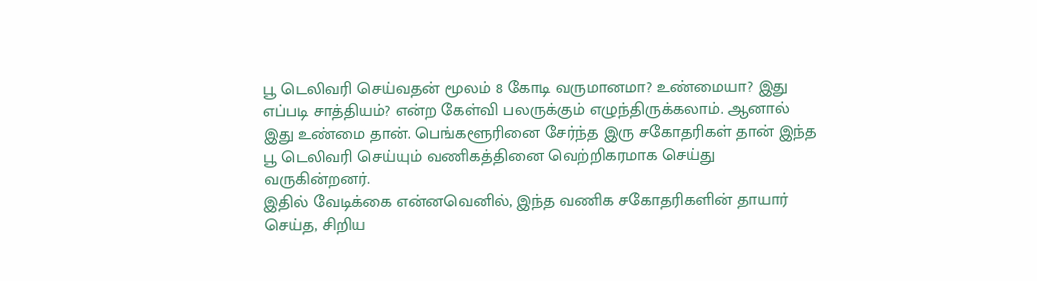பூ டெலிவரி செய்வதன் மூலம் 8 கோடி வருமானமா? உண்மையா? இது எப்படி சாத்தியம்? என்ற கேள்வி பலருக்கும் எழுந்திருக்கலாம். ஆனால் இது உண்மை தான். பெங்களூரினை சேர்ந்த இரு சகோதரிகள் தான் இந்த பூ டெலிவரி செய்யும் வணிகத்தினை வெற்றிகரமாக செய்து வருகின்றனர்.
இதில் வேடிக்கை என்னவெனில், இந்த வணிக சகோதரிகளின் தாயார் செய்த, சிறிய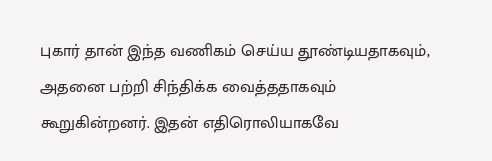புகார் தான் இந்த வணிகம் செய்ய தூண்டியதாகவும், அதனை பற்றி சிந்திக்க வைத்ததாகவும் கூறுகின்றனர். இதன் எதிரொலியாகவே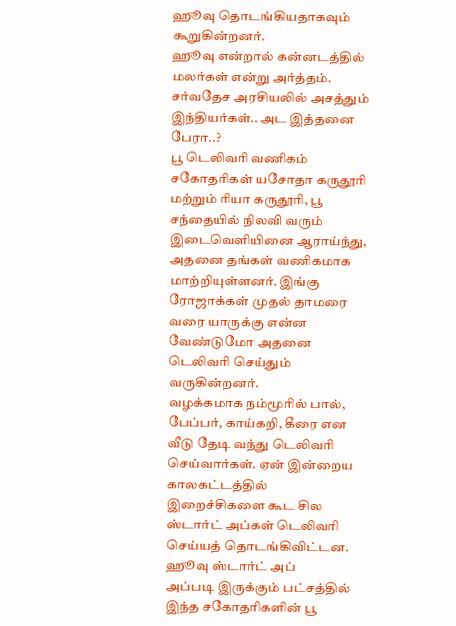ஹூவு தொடங்கியதாகவும் கூறுகின்றனர்.
ஹூவு என்றால் கன்னடத்தில் மலர்கள் என்று அர்த்தம்.
சர்வதேச அரசியலில் அசத்தும் இந்தியர்கள்.. அட இத்தனை பேரா..?
பூ டெலிவரி வணிகம்
சகோதரிகள் யசோதா கருதூரி மற்றும் ரியா கருதூரி, பூ சந்தையில் நிலவி வரும் இடைவெளியினை ஆராய்ந்து, அதனை தங்கள் வணிகமாக மாற்றியுள்ளனர். இங்கு ரோஜாக்கள் முதல் தாமரை வரை யாருக்கு என்ன வேண்டுமோ அதனை டெலிவரி செய்தும் வருகின்றனர்.
வழக்கமாக நம்மூரில் பால், பேப்பர், காய்கறி, கீரை என வீடு தேடி வந்து டெலிவரி செய்வார்கள். ஏன் இன்றைய காலகட்டத்தில் இறைச்சிகளை கூட சில ஸ்டார்ட் அப்கள் டெலிவரி செய்யத் தொடங்கிவிட்டன.
ஹூவு ஸ்டார்ட் அப்
அப்படி இருக்கும் பட்சத்தில் இந்த சகோதரிகளின் பூ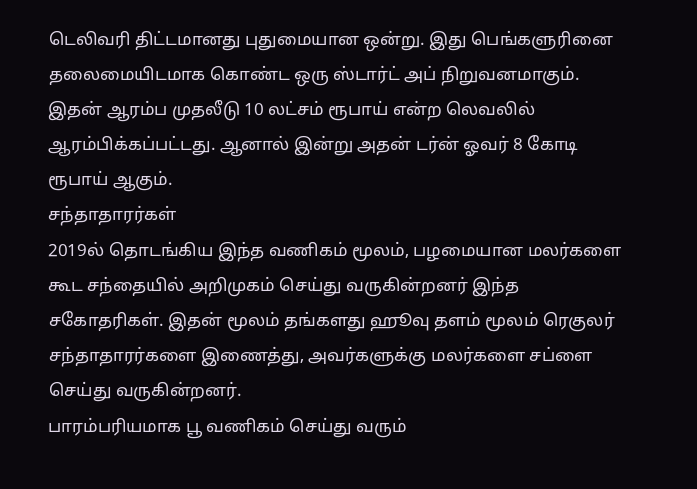டெலிவரி திட்டமானது புதுமையான ஒன்று. இது பெங்களுரினை தலைமையிடமாக கொண்ட ஒரு ஸ்டார்ட் அப் நிறுவனமாகும். இதன் ஆரம்ப முதலீடு 10 லட்சம் ரூபாய் என்ற லெவலில் ஆரம்பிக்கப்பட்டது. ஆனால் இன்று அதன் டர்ன் ஓவர் 8 கோடி ரூபாய் ஆகும்.
சந்தாதாரர்கள்
2019ல் தொடங்கிய இந்த வணிகம் மூலம், பழமையான மலர்களை கூட சந்தையில் அறிமுகம் செய்து வருகின்றனர் இந்த சகோதரிகள். இதன் மூலம் தங்களது ஹூவு தளம் மூலம் ரெகுலர் சந்தாதாரர்களை இணைத்து, அவர்களுக்கு மலர்களை சப்ளை செய்து வருகின்றனர்.
பாரம்பரியமாக பூ வணிகம் செய்து வரும்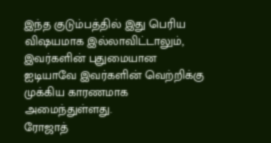இந்த குடும்பத்தில் இது பெரிய விஷயமாக இல்லாவிட்டாலும், இவர்களின் புதுமையான ஐடியாவே இவர்களின் வெற்றிக்கு முக்கிய காரணமாக அமைந்துள்ளது.
ரோஜாத்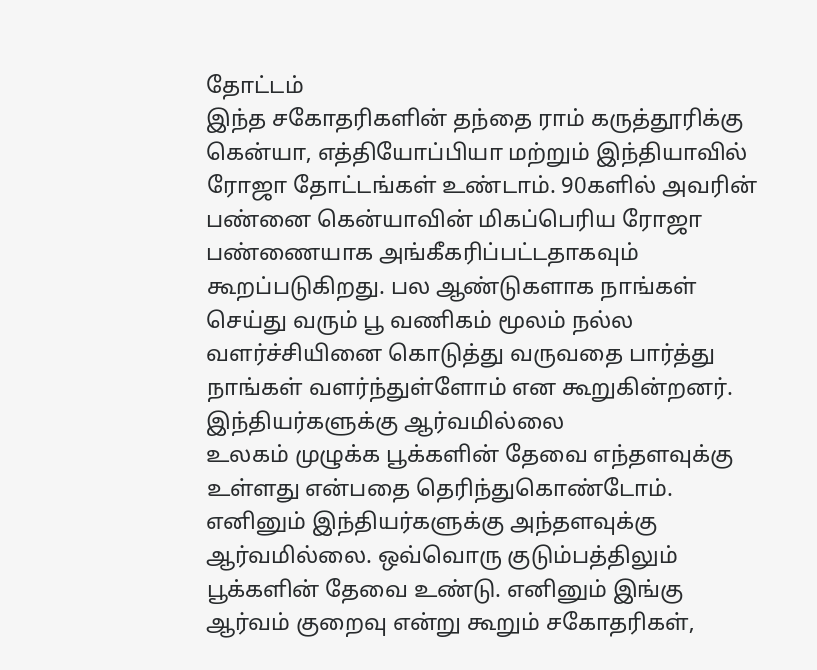தோட்டம்
இந்த சகோதரிகளின் தந்தை ராம் கருத்தூரிக்கு கென்யா, எத்தியோப்பியா மற்றும் இந்தியாவில் ரோஜா தோட்டங்கள் உண்டாம். 90களில் அவரின் பண்னை கென்யாவின் மிகப்பெரிய ரோஜா பண்ணையாக அங்கீகரிப்பட்டதாகவும் கூறப்படுகிறது. பல ஆண்டுகளாக நாங்கள் செய்து வரும் பூ வணிகம் மூலம் நல்ல வளர்ச்சியினை கொடுத்து வருவதை பார்த்து நாங்கள் வளர்ந்துள்ளோம் என கூறுகின்றனர்.
இந்தியர்களுக்கு ஆர்வமில்லை
உலகம் முழுக்க பூக்களின் தேவை எந்தளவுக்கு உள்ளது என்பதை தெரிந்துகொண்டோம். எனினும் இந்தியர்களுக்கு அந்தளவுக்கு ஆர்வமில்லை. ஒவ்வொரு குடும்பத்திலும் பூக்களின் தேவை உண்டு. எனினும் இங்கு ஆர்வம் குறைவு என்று கூறும் சகோதரிகள்,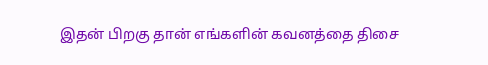இதன் பிறகு தான் எங்களின் கவனத்தை திசை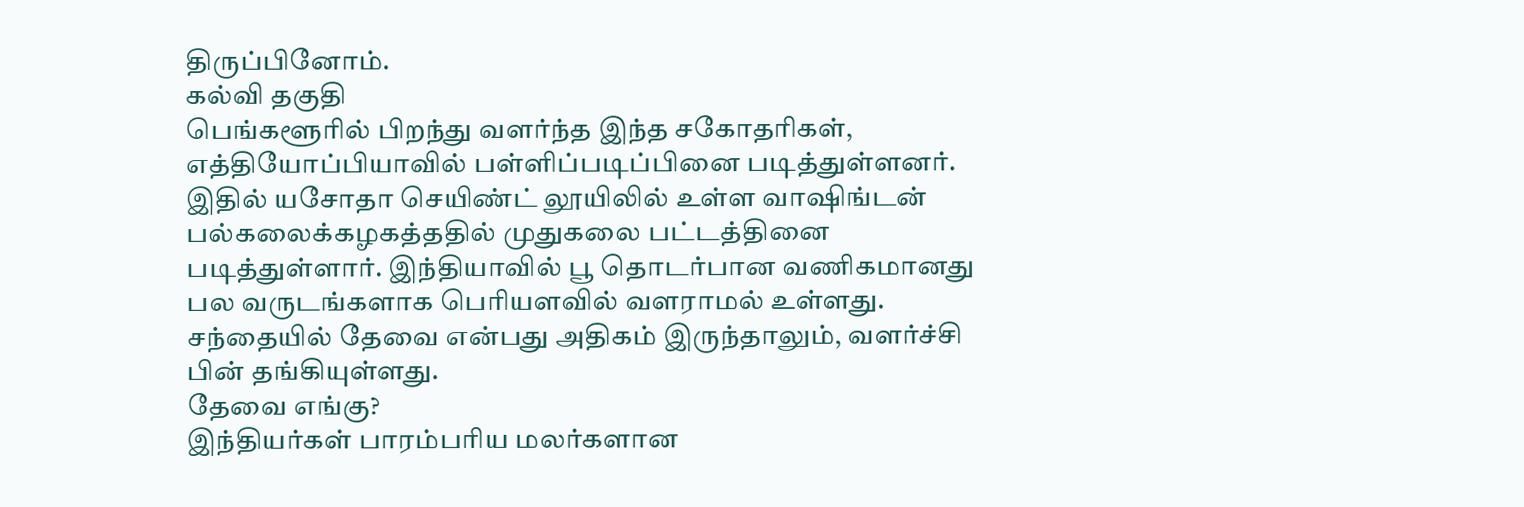திருப்பினோம்.
கல்வி தகுதி
பெங்களூரில் பிறந்து வளர்ந்த இந்த சகோதரிகள், எத்தியோப்பியாவில் பள்ளிப்படிப்பினை படித்துள்ளனர். இதில் யசோதா செயிண்ட் லூயிலில் உள்ள வாஷிங்டன் பல்கலைக்கழகத்ததில் முதுகலை பட்டத்தினை படித்துள்ளார். இந்தியாவில் பூ தொடர்பான வணிகமானது பல வருடங்களாக பெரியளவில் வளராமல் உள்ளது. சந்தையில் தேவை என்பது அதிகம் இருந்தாலும், வளர்ச்சி பின் தங்கியுள்ளது.
தேவை எங்கு?
இந்தியர்கள் பாரம்பரிய மலர்களான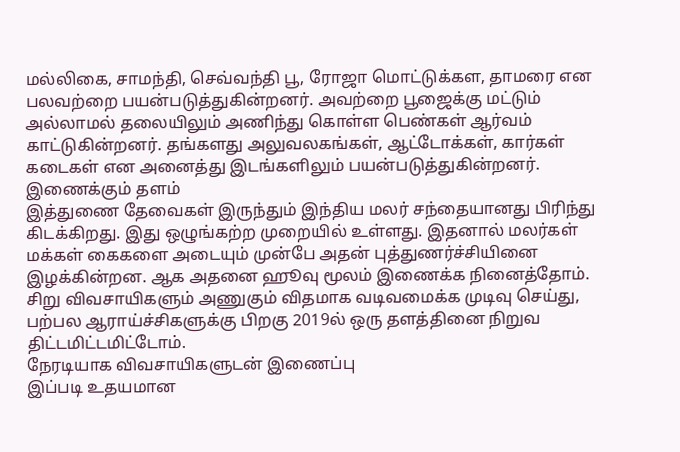மல்லிகை, சாமந்தி, செவ்வந்தி பூ, ரோஜா மொட்டுக்கள, தாமரை என பலவற்றை பயன்படுத்துகின்றனர். அவற்றை பூஜைக்கு மட்டும் அல்லாமல் தலையிலும் அணிந்து கொள்ள பெண்கள் ஆர்வம் காட்டுகின்றனர். தங்களது அலுவலகங்கள், ஆட்டோக்கள், கார்கள் கடைகள் என அனைத்து இடங்களிலும் பயன்படுத்துகின்றனர்.
இணைக்கும் தளம்
இத்துணை தேவைகள் இருந்தும் இந்திய மலர் சந்தையானது பிரிந்து கிடக்கிறது. இது ஒழுங்கற்ற முறையில் உள்ளது. இதனால் மலர்கள் மக்கள் கைகளை அடையும் முன்பே அதன் புத்துணர்ச்சியினை இழக்கின்றன. ஆக அதனை ஹூவு மூலம் இணைக்க நினைத்தோம். சிறு விவசாயிகளும் அணுகும் விதமாக வடிவமைக்க முடிவு செய்து, பற்பல ஆராய்ச்சிகளுக்கு பிறகு 2019ல் ஒரு தளத்தினை நிறுவ திட்டமிட்டமிட்டோம்.
நேரடியாக விவசாயிகளுடன் இணைப்பு
இப்படி உதயமான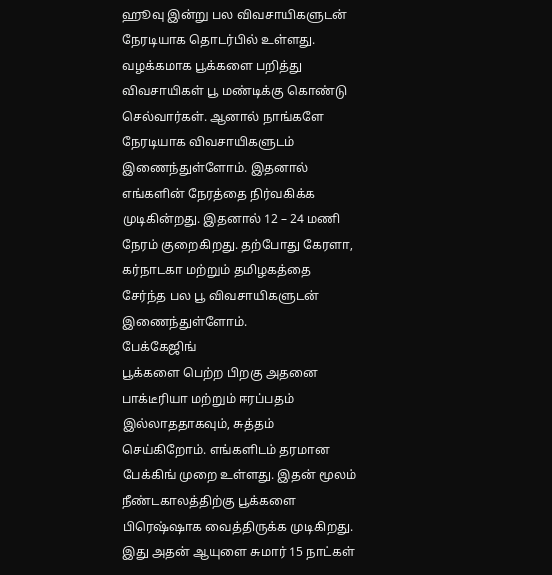ஹூவு இன்று பல விவசாயிகளுடன் நேரடியாக தொடர்பில் உள்ளது. வழக்கமாக பூக்களை பறித்து விவசாயிகள் பூ மண்டிக்கு கொண்டு செல்வார்கள். ஆனால் நாங்களே நேரடியாக விவசாயிகளுடம் இணைந்துள்ளோம். இதனால் எங்களின் நேரத்தை நிர்வகிக்க முடிகின்றது. இதனால் 12 – 24 மணி நேரம் குறைகிறது. தற்போது கேரளா, கர்நாடகா மற்றும் தமிழகத்தை சேர்ந்த பல பூ விவசாயிகளுடன் இணைந்துள்ளோம்.
பேக்கேஜிங்
பூக்களை பெற்ற பிறகு அதனை பாக்டீரியா மற்றும் ஈரப்பதம் இல்லாததாகவும், சுத்தம் செய்கிறோம். எங்களிடம் தரமான பேக்கிங் முறை உள்ளது. இதன் மூலம் நீண்டகாலத்திற்கு பூக்களை பிரெஷ்ஷாக வைத்திருக்க முடிகிறது. இது அதன் ஆயுளை சுமார் 15 நாட்கள்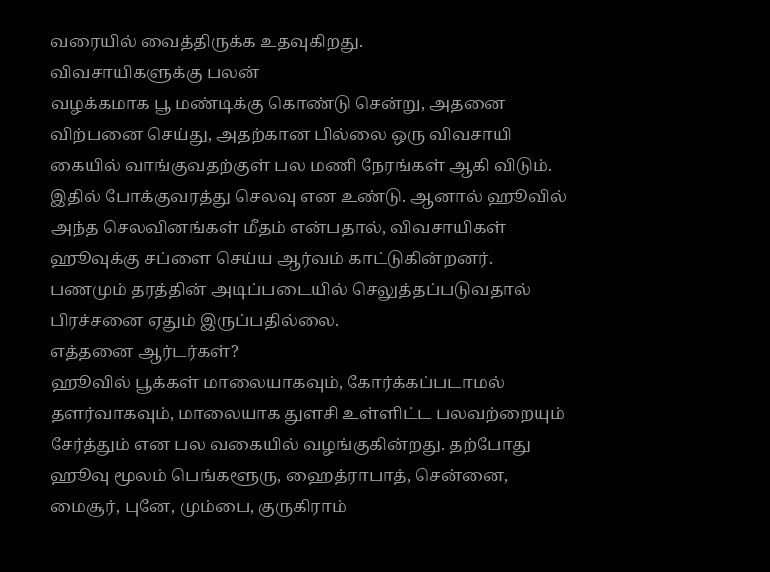வரையில் வைத்திருக்க உதவுகிறது.
விவசாயிகளுக்கு பலன்
வழக்கமாக பூ மண்டிக்கு கொண்டு சென்று, அதனை விற்பனை செய்து, அதற்கான பில்லை ஒரு விவசாயி கையில் வாங்குவதற்குள் பல மணி நேரங்கள் ஆகி விடும். இதில் போக்குவரத்து செலவு என உண்டு. ஆனால் ஹூவில் அந்த செலவினங்கள் மீதம் என்பதால், விவசாயிகள் ஹூவுக்கு சப்ளை செய்ய ஆர்வம் காட்டுகின்றனர். பணமும் தரத்தின் அடிப்படையில் செலுத்தப்படுவதால் பிரச்சனை ஏதும் இருப்பதில்லை.
எத்தனை ஆர்டர்கள்?
ஹூவில் பூக்கள் மாலையாகவும், கோர்க்கப்படாமல் தளர்வாகவும், மாலையாக துளசி உள்ளிட்ட பலவற்றையும் சேர்த்தும் என பல வகையில் வழங்குகின்றது. தற்போது ஹூவு மூலம் பெங்களூரு, ஹைத்ராபாத், சென்னை, மைசூர், புனே, மும்பை, குருகிராம்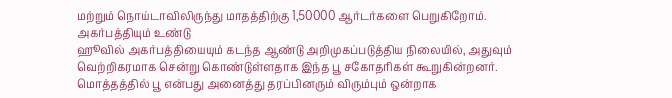மற்றும் நொய்டாவிலிருந்து மாதத்திற்கு 1,50000 ஆர்டர்களை பெறுகிறோம்.
அகர்பத்தியும் உண்டு
ஹூவில் அகர்பத்தியையும் கடந்த ஆண்டு அறிமுகப்படுத்திய நிலையில், அதுவும் வெற்றிகரமாக சென்று கொண்டுள்ளதாக இந்த பூ சகோதரிகள் கூறுகின்றனர்.
மொத்தத்தில் பூ என்பது அனைத்து தரப்பினரும் விரும்பும் ஒன்றாக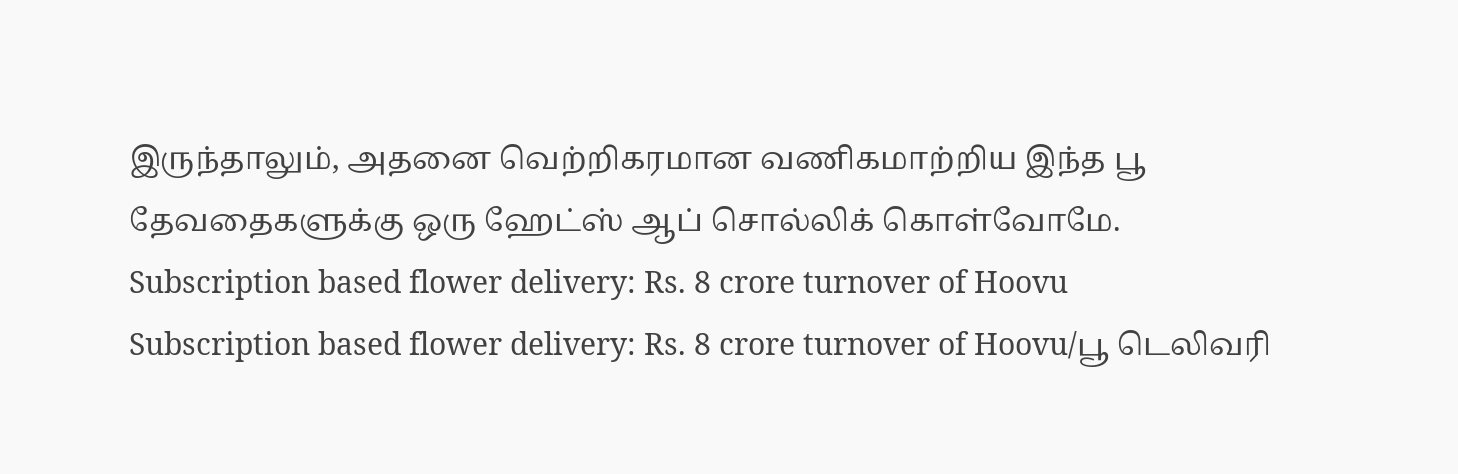இருந்தாலும், அதனை வெற்றிகரமான வணிகமாற்றிய இந்த பூ தேவதைகளுக்கு ஒரு ஹேட்ஸ் ஆப் சொல்லிக் கொள்வோமே.
Subscription based flower delivery: Rs. 8 crore turnover of Hoovu
Subscription based flower delivery: Rs. 8 crore turnover of Hoovu/பூ டெலிவரி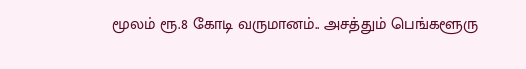மூலம் ரூ.8 கோடி வருமானம்.. அசத்தும் பெங்களூரு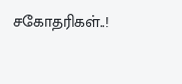சகோதரிகள்..!